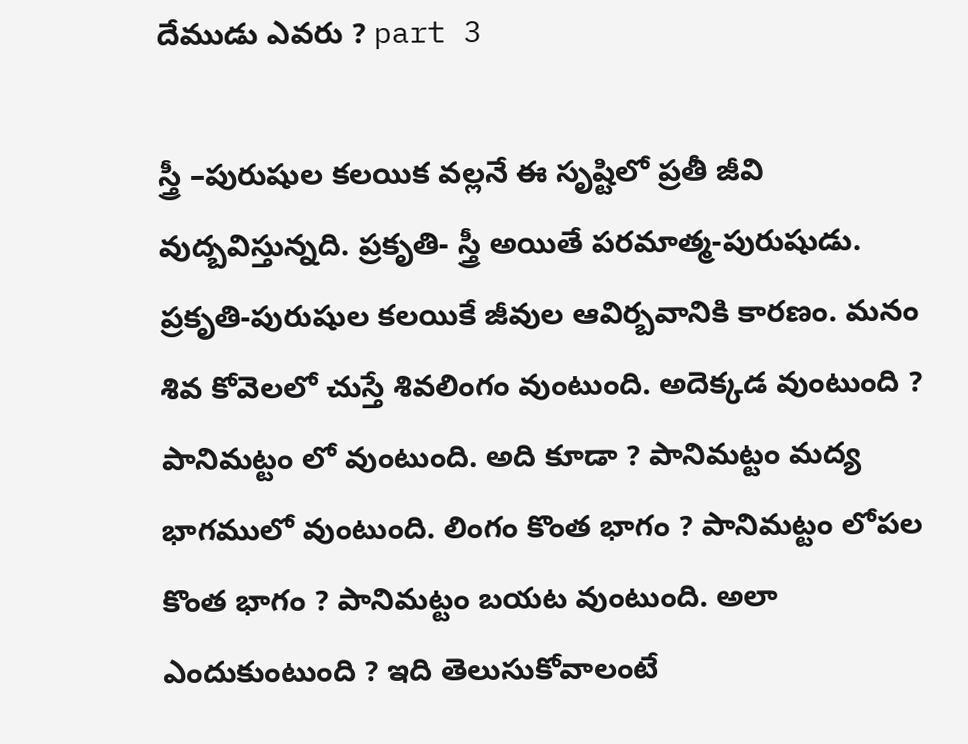దేముడు ఎవరు ? part 3

స్త్రీ –పురుషుల కలయిక వల్లనే ఈ సృష్టిలో ప్రతీ జీవి వుద్బవిస్తున్నది. ప్రకృతి- స్త్రీ అయితే పరమాత్మ-పురుషుడు. ప్రకృతి-పురుషుల కలయికే జీవుల ఆవిర్బవానికి కారణం. మనం శివ కోవెలలో చుస్తే శివలింగం వుంటుంది. అదెక్కడ వుంటుంది ? పానిమట్టం లో వుంటుంది. అది కూడా ? పానిమట్టం మద్య భాగములో వుంటుంది. లింగం కొంత భాగం ? పానిమట్టం లోపల కొంత భాగం ? పానిమట్టం బయట వుంటుంది. అలా ఎందుకుంటుంది ? ఇది తెలుసుకోవాలంటే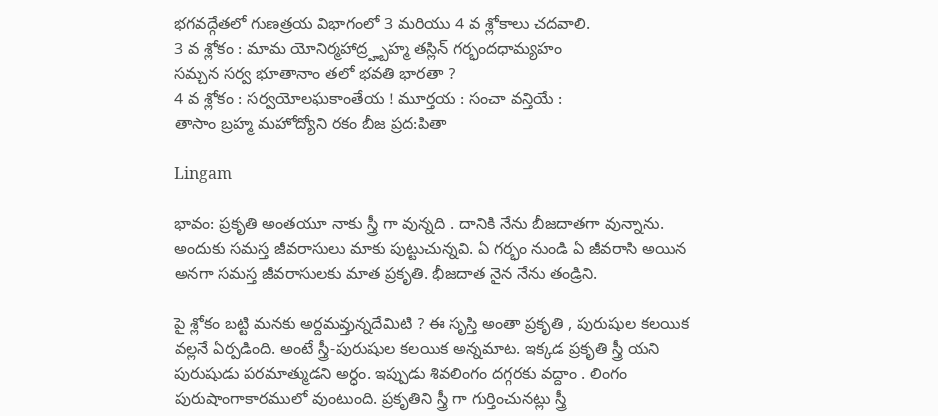భగవద్గేతలో గుణత్రయ విభాగంలో 3 మరియు 4 వ శ్లోకాలు చదవాలి.
3 వ శ్లోకం : మామ యోనిర్మహాద్ర్హ్బహ్మ తస్లిన్ గర్భందధామ్యహం
సమ్చన సర్వ భూతానాం తలో భవతి భారతా ?
4 వ శ్లోకం : సర్వయోలఘకాంతేయ ! మూర్తయ : సంచా వన్తియే :
తాసాం బ్రహ్మ మహోద్యోని రకం బీజ ప్రద:పితా

Lingam

భావం: ప్రకృతి అంతయూ నాకు స్త్రీ గా వున్నది . దానికి నేను బీజదాతగా వున్నాను. అందుకు సమస్త జీవరాసులు మాకు పుట్టుచున్నవి. ఏ గర్భం నుండి ఏ జీవరాసి అయిన అనగా సమస్త జీవరాసులకు మాత ప్రకృతి. భీజదాత నైన నేను తండ్రిని.

పై శ్లోకం బట్టి మనకు అర్దమవ్తున్నదేమిటి ? ఈ సృస్తి అంతా ప్రకృతి , పురుషుల కలయిక వల్లనే ఏర్పడింది. అంటే స్త్రీ-పురుషుల కలయిక అన్నమాట. ఇక్కడ ప్రకృతి స్త్రీ యని పురుషుడు పరమాత్ముడని అర్ధం. ఇప్పుడు శివలింగం దగ్గరకు వద్దాం . లింగం పురుషాంగాకారములో వుంటుంది. ప్రకృతిని స్త్రీ గా గుర్తించునట్లు స్త్రీ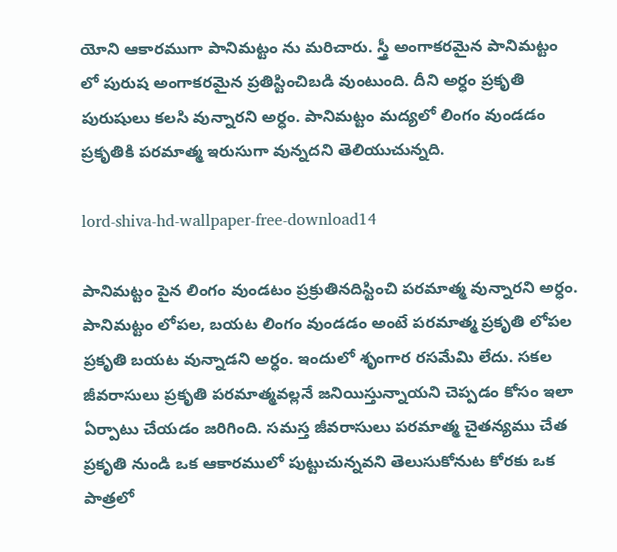యోని ఆకారముగా పానిమట్టం ను మరిచారు. స్త్రీ అంగాకరమైన పానిమట్టం లో పురుష అంగాకరమైన ప్రతిస్టించిబడి వుంటుంది. దీని అర్ధం ప్రకృతి పురుషులు కలసి వున్నారని అర్ధం. పానిమట్టం మద్యలో లింగం వుండడం ప్రకృతికి పరమాత్మ ఇరుసుగా వున్నదని తెలియుచున్నది.

lord-shiva-hd-wallpaper-free-download14

పానిమట్టం పైన లింగం వుండటం ప్రక్రుతినదిస్టించి పరమాత్మ వున్నారని అర్ధం. పానిమట్టం లోపల, బయట లింగం వుండడం అంటే పరమాత్మ ప్రకృతి లోపల ప్రకృతి బయట వున్నాడని అర్ధం. ఇందులో శృంగార రసమేమి లేదు. సకల జీవరాసులు ప్రకృతి పరమాత్మవల్లనే జనియిస్తున్నాయని చెప్పడం కోసం ఇలా ఏర్పాటు చేయడం జరిగింది. సమస్త జీవరాసులు పరమాత్మ చైతన్యము చేత ప్రకృతి నుండి ఒక ఆకారములో పుట్టుచున్నవని తెలుసుకోనుట కోరకు ఒక పాత్రలో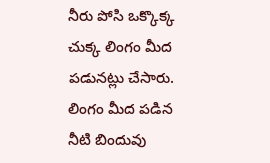నీరు పోసి ఒక్కొక్క చుక్క లింగం మీద పడునట్లు చేసారు. లింగం మీద పడిన నీటి బిందువు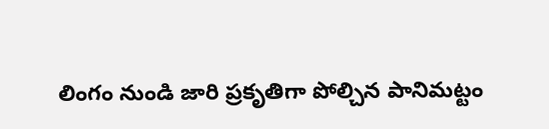లింగం నుండి జారి ప్రకృతిగా పోల్చిన పానిమట్టం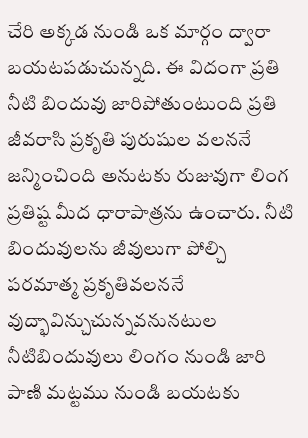చేరి అక్కడ నుండి ఒక మార్గం ద్వారా బయటపడుచున్నది. ఈ విదంగా ప్రతి నీటి బిందువు జారిపోతుంటుంది ప్రతి జీవరాసి ప్రకృతి పురుషుల వలననే జన్మించింది అనుటకు రుజువుగా లింగ ప్రతిష్ట మీద ధారాపాత్రను ఉంచారు. నీటి బిందువులను జీవులుగా పోల్చి పరమాత్మ ప్రకృతివలననే వుద్భావిన్చుచున్నవనునటుల నీటిబిందువులు లింగం నుండి జారి పాణి మట్టము నుండి బయటకు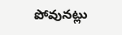పోవునట్లు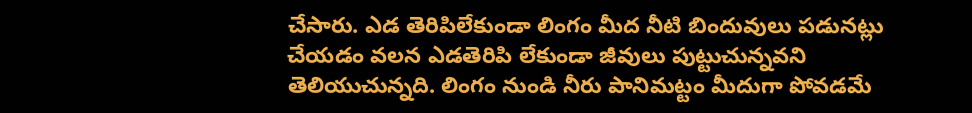చేసారు. ఎడ తెరిపిలేకుండా లింగం మీద నీటి బిందువులు పడునట్లు చేయడం వలన ఎడతెరిపి లేకుండా జీవులు పుట్టుచున్నవని తెలియుచున్నది. లింగం నుండి నీరు పానిమట్టం మీదుగా పోవడమే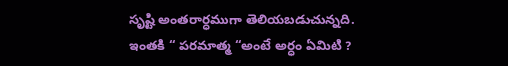సృష్టి అంతరార్ధముగా తెలియబడుచున్నది.
ఇంతకి “ పరమాత్మ “అంటే అర్ధం ఏమిటి ?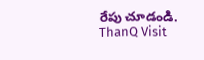రేపు చూడండి.
ThanQ Visit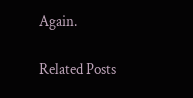Again.

Related Posts